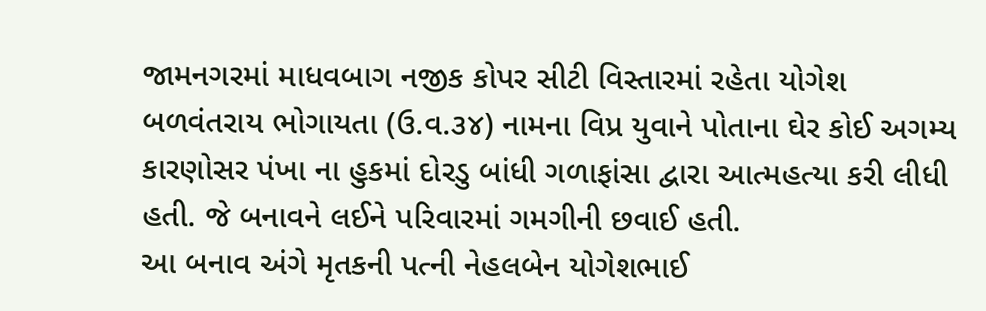જામનગરમાં માધવબાગ નજીક કોપર સીટી વિસ્તારમાં રહેતા યોગેશ બળવંતરાય ભોગાયતા (ઉ.વ.૩૪) નામના વિપ્ર યુવાને પોતાના ઘેર કોઈ અગમ્ય કારણોસર પંખા ના હુકમાં દોરડુ બાંધી ગળાફાંસા દ્વારા આત્મહત્યા કરી લીધી હતી. જે બનાવને લઈને પરિવારમાં ગમગીની છવાઈ હતી.
આ બનાવ અંગે મૃતકની પત્ની નેહલબેન યોગેશભાઈ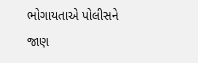ભોગાયતાએ પોલીસને જાણ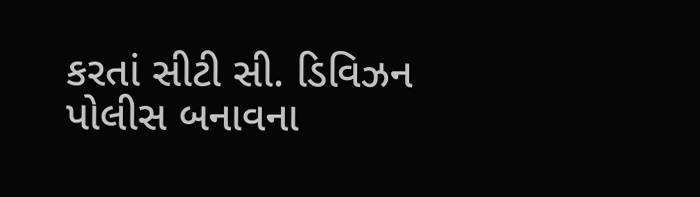કરતાં સીટી સી. ડિવિઝન પોલીસ બનાવના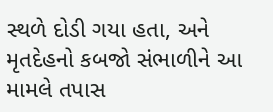સ્થળે દોડી ગયા હતા, અને મૃતદેહનો કબજો સંભાળીને આ મામલે તપાસ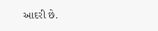આદરી છે.